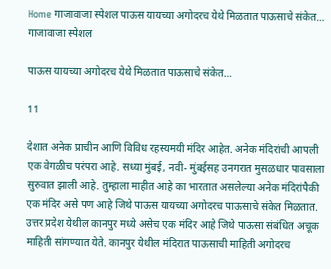Home गाजावाजा स्पेशल पाऊस यायच्या अगोदरच येथे मिळतात पाऊसाचे संकेत…
गाजावाजा स्पेशल

पाऊस यायच्या अगोदरच येथे मिळतात पाऊसाचे संकेत…

11

देशात अनेक प्राचीन आणि विविध रहस्यमयी मंदिर आहेत. अनेक मंदिरांची आपली एक वेगळीच परंपरा आहे. सध्या मुंबई, नवी- मुंबईसह उनगरात मुसळधार पावसाला सुरुवात झाली आहे. तुम्हाला माहीत आहे का भारतात असलेल्या अनेक मंदिरांपैकी एक मंदिर असे पण आहे जिथे पाऊस यायच्या अगोदरच पाऊसाचे संकेत मिळतात. उत्तर प्रदेश येथील कानपुर मध्ये असेच एक मंदिर आहे जिथे पाऊसा संबंधित अचूक माहिती सांगण्यात येते. कानपुर येथील मंदिरात पाऊसाची माहिती अगोदरच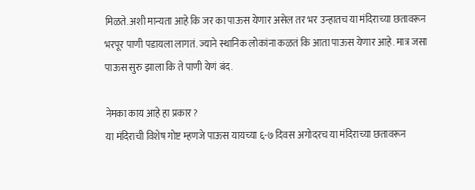मिळते. अशी मान्यता आहे कि जर का पाऊस येणार असेल तर भर उन्हातच या मंदिराच्या छतावरून भरपूर पाणी पडायला लागतं. ज्याने स्थानिक लोकांना कळतं कि आता पाऊस येणार आहे. मात्र जसा पाऊस सुरु झाला कि ते पाणी येणं बंद.

नेमका काय आहे हा प्रकार?
या मंदिराची विशेष गोष्ट म्हणजे पाऊस यायच्या ६-७ दिवस अगोदरच या मंदिराच्या छतावरून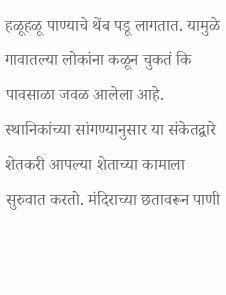हळूहळू पाण्याचे थेंब पडू लागतात. यामुळे गावातल्या लोकांना कळून चुकतं कि पावसाळा जवळ आलेला आहे. स्थानिकांच्या सांगण्यानुसार या संकेतद्वारे शेतकरी आपल्या शेताच्या कामाला सुरुवात करतो. मंदिराच्या छतावरून पाणी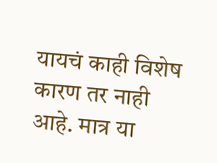यायचं काही विशेष कारण तर नाही आहे. मात्र या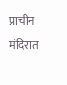प्राचीन मंदिरात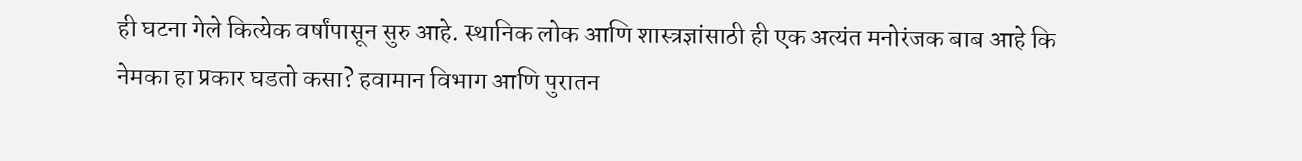ही घटना गेले कित्येक वर्षांपासून सुरु आहे. स्थानिक लोक आणि शास्त्रज्ञांसाठी ही एक अत्यंत मनोरंजक बाब आहे कि नेमका हा प्रकार घडतो कसा? हवामान विभाग आणि पुरातन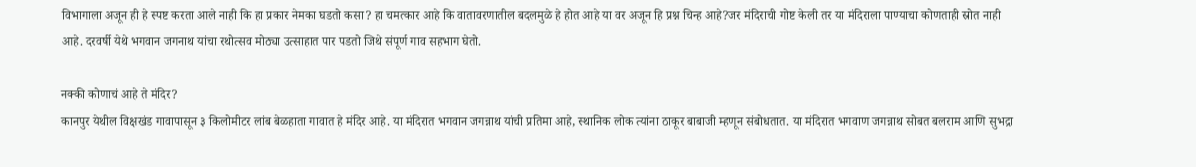विभागाला अजून ही हे स्पष्ट करता आले नाही कि हा प्रकार नेमका घडतो कसा? हा चमत्कार आहे कि वातावरणातील बदलमुळे हे होत आहे या वर अजून हि प्रश्न चिन्ह आहे?जर मंदिराची गोष्ट केली तर या मंदिराला पाण्याचा कोणताही स्रोत नाही आहे. दरवर्षी येथे भगवान जगनाथ यांचा रथोत्सव मोठ्या उत्साहात पार पडतो जिथे संपूर्ण गाव सहभाग घेतो.

नक्की कोणाचं आहे ते मंदिर?
कानपुर येथील विक्षखंड गावापासून ३ किलोमीटर लांब बेळहाता गावात हे मंदिर आहे. या मंदिरात भगवान जगन्नाथ यांची प्रतिमा आहे, स्थानिक लोक त्यांना ठाकूर बाबाजी म्हणून संबोधतात. या मंदिरात भगवाण जगन्नाथ सोबत बलराम आणि सुभद्रा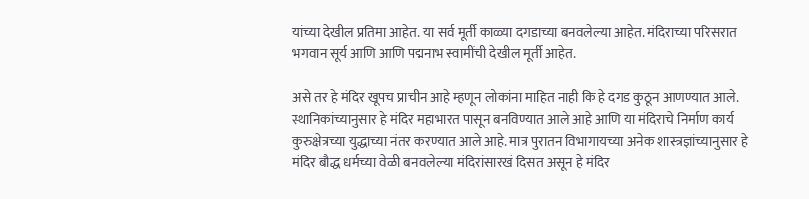यांच्या देखील प्रतिमा आहेत. या सर्व मूर्ती काळ्या दगडाच्या बनवलेल्या आहेत. मंदिराच्या परिसरात भगवान सूर्य आणि आणि पद्मनाभ स्वामींची देखील मूर्ती आहेत.

असे तर हे मंदिर खूपच प्राचीन आहे म्हणून लोकांना माहित नाही कि हे दगड कुठून आणण्यात आले. स्थानिकांच्यानुसार हे मंदिर महाभारत पासून बनविण्यात आले आहे आणि या मंदिराचे निर्माण कार्य कुरुक्षेत्रच्या युद्धाच्या नंतर करण्यात आले आहे. मात्र पुरातन विभागायच्या अनेक शास्त्रज्ञांच्यानुसार हे मंदिर बौद्ध धर्मच्या वेळी बनवलेल्या मंदिरांसारखं दिसत असून हे मंदिर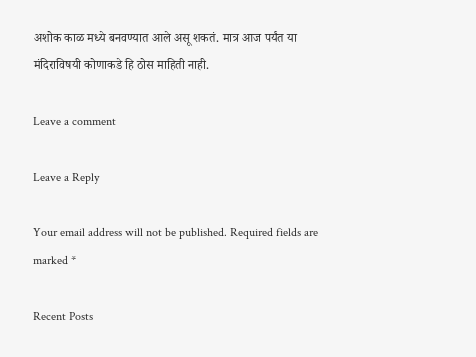अशोक काळ मध्ये बनवण्यात आले असू शकतं. मात्र आज पर्यंत या मंदिराविषयी कोणाकडे हि ठोस माहिती नाही.

Leave a comment

Leave a Reply

Your email address will not be published. Required fields are marked *

Recent Posts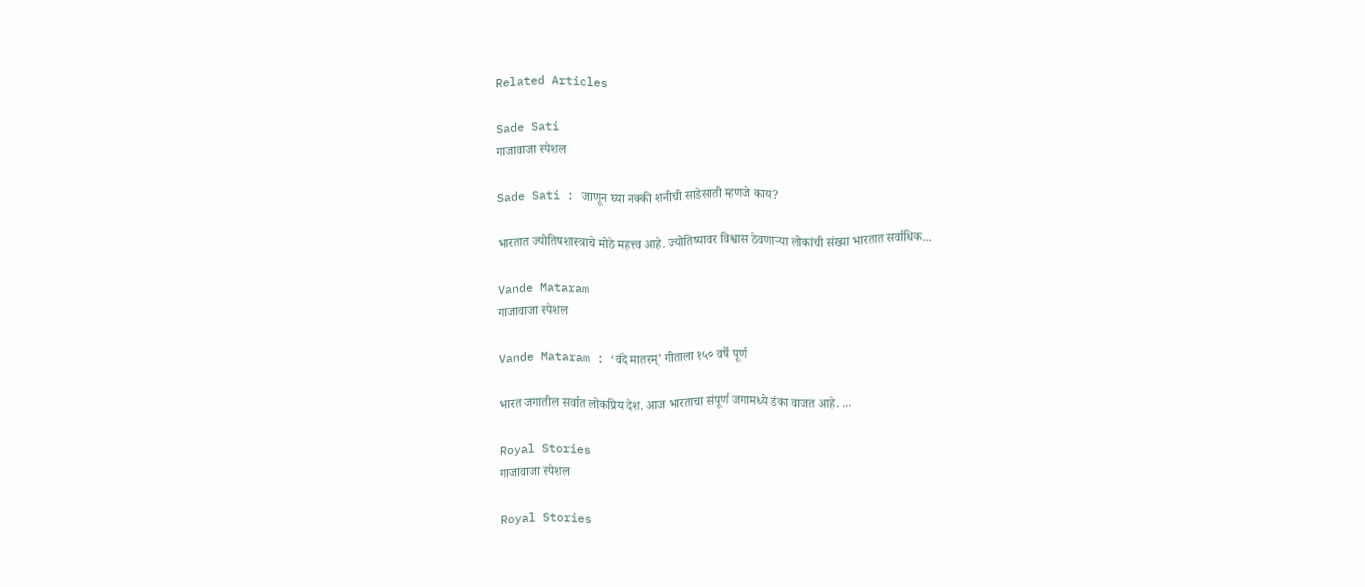Related Articles

Sade Sati
गाजावाजा स्पेशल

Sade Sati : जाणून घ्या नक्की शनीची साडेसाती म्हणजे काय?

भारतात ज्योतिषशास्त्राचे मोठे महत्त्व आहे. ज्योतिष्यावर विश्वास ठेवणाऱ्या लोकांची संख्या भारतात सर्वाधिक...

Vande Mataram
गाजावाजा स्पेशल

Vande Mataram : ‘वंदे मातरम्’ गीताला १५० वर्षे पूर्ण

भारत जगातील सर्वात लोकप्रिय देश. आज भारताचा संपूर्ण जगामध्ये डंका वाजत आहे. ...

Royal Stories
गाजावाजा स्पेशल

Royal Stories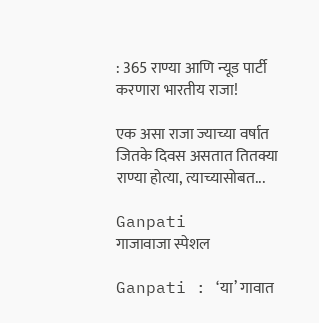: 365 राण्या आणि न्यूड पार्टी करणारा भारतीय राजा!

एक असा राजा ज्याच्या वर्षात जितके दिवस असतात तितक्या राण्या होत्या, त्याच्यासोबत...

Ganpati
गाजावाजा स्पेशल

Ganpati : ‘या’ गावात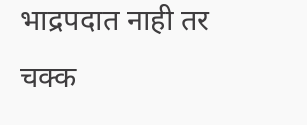भाद्रपदात नाही तर चक्क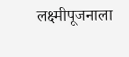लक्ष्मीपूजनाला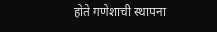होते गणेशाची स्थापना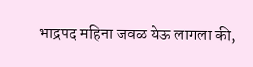भाद्रपद महिना जवळ येऊ लागला की,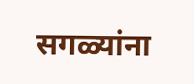सगळ्यांना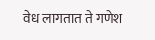वेध लागतात ते गणेश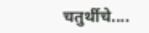चतुर्थीचे....